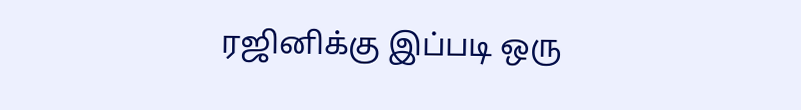ரஜினிக்கு இப்படி ஒரு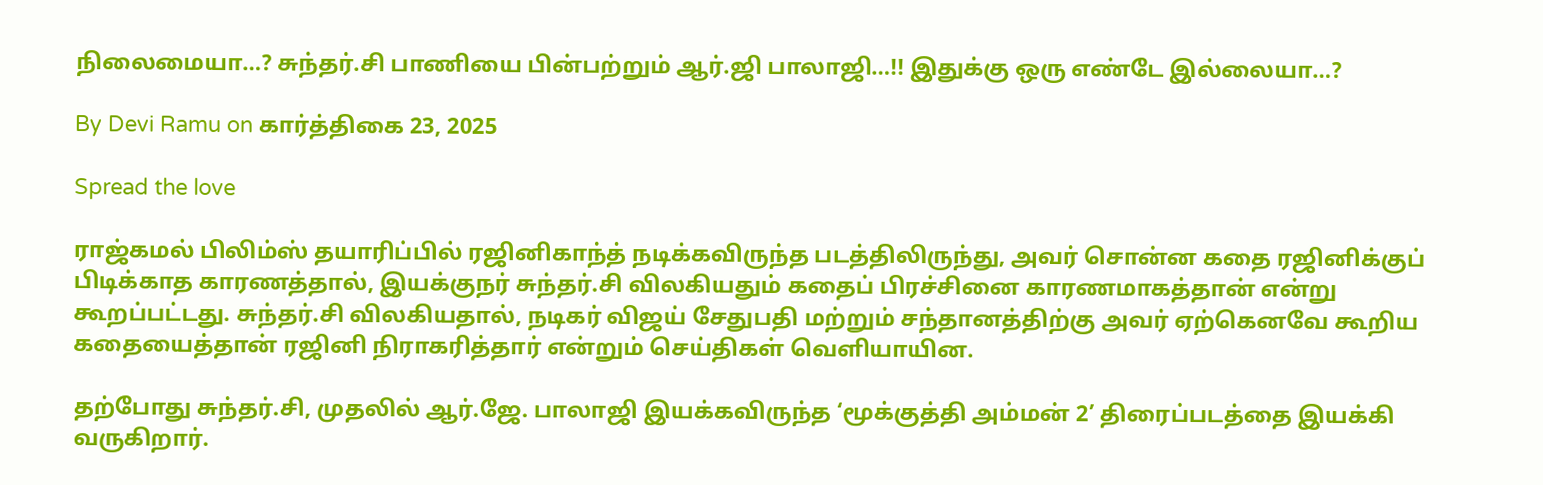நிலைமையா…? சுந்தர்.சி பாணியை பின்பற்றும் ஆர்.ஜி பாலாஜி…!! இதுக்கு ஒரு எண்டே இல்லையா…?

By Devi Ramu on கார்த்திகை 23, 2025

Spread the love

ராஜ்கமல் பிலிம்ஸ் தயாரிப்பில் ரஜினிகாந்த் நடிக்கவிருந்த படத்திலிருந்து, அவர் சொன்ன கதை ரஜினிக்குப் பிடிக்காத காரணத்தால், இயக்குநர் சுந்தர்.சி விலகியதும் கதைப் பிரச்சினை காரணமாகத்தான் என்று கூறப்பட்டது. சுந்தர்.சி விலகியதால், நடிகர் விஜய் சேதுபதி மற்றும் சந்தானத்திற்கு அவர் ஏற்கெனவே கூறிய கதையைத்தான் ரஜினி நிராகரித்தார் என்றும் செய்திகள் வெளியாயின.

தற்போது சுந்தர்.சி, முதலில் ஆர்.ஜே. பாலாஜி இயக்கவிருந்த ‘மூக்குத்தி அம்மன் 2’ திரைப்படத்தை இயக்கி வருகிறார்.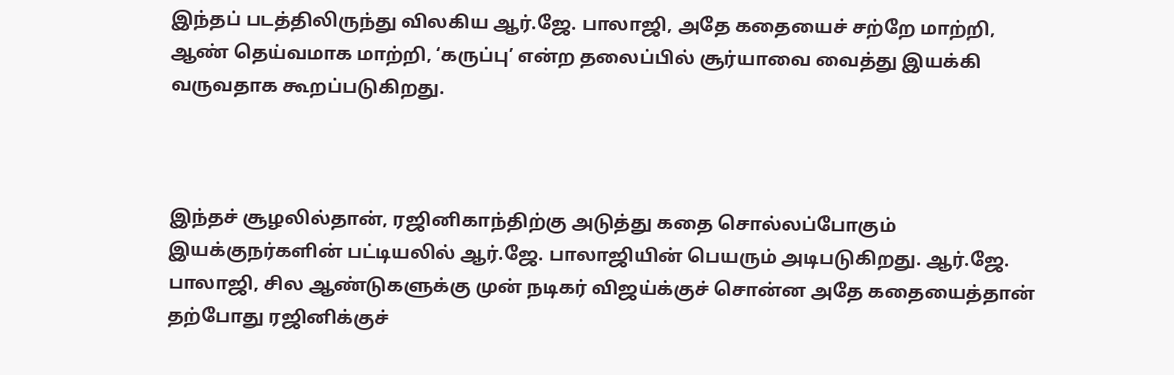இந்தப் படத்திலிருந்து விலகிய ஆர்.ஜே. பாலாஜி, அதே கதையைச் சற்றே மாற்றி, ஆண் தெய்வமாக மாற்றி, ‘கருப்பு’ என்ற தலைப்பில் சூர்யாவை வைத்து இயக்கி வருவதாக கூறப்படுகிறது.



இந்தச் சூழலில்தான், ரஜினிகாந்திற்கு அடுத்து கதை சொல்லப்போகும் இயக்குநர்களின் பட்டியலில் ஆர்.ஜே. பாலாஜியின் பெயரும் அடிபடுகிறது. ஆர்.ஜே. பாலாஜி, சில ஆண்டுகளுக்கு முன் நடிகர் விஜய்க்குச் சொன்ன அதே கதையைத்தான் தற்போது ரஜினிக்குச்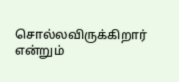சொல்லவிருக்கிறார் என்றும்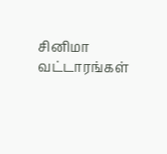சினிமா வட்டாரங்கள்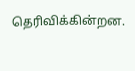தெரிவிக்கின்றன.